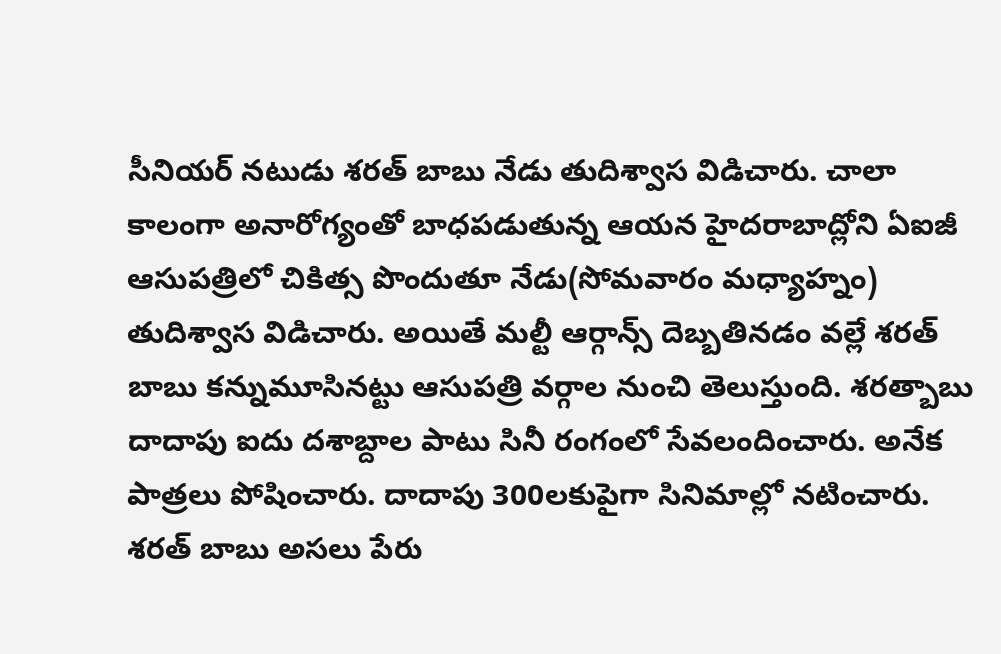సీనియర్ నటుడు శరత్ బాబు నేడు తుదిశ్వాస విడిచారు. చాలా కాలంగా అనారోగ్యంతో బాధపడుతున్న ఆయన హైదరాబాద్లోని ఏఐజీ ఆసుపత్రిలో చికిత్స పొందుతూ నేడు(సోమవారం మధ్యాహ్నం) తుదిశ్వాస విడిచారు. అయితే మల్టీ ఆర్గాన్స్ దెబ్బతినడం వల్లే శరత్ బాబు కన్నుమూసినట్టు ఆసుపత్రి వర్గాల నుంచి తెలుస్తుంది. శరత్బాబు దాదాపు ఐదు దశాబ్దాల పాటు సినీ రంగంలో సేవలందించారు. అనేక పాత్రలు పోషించారు. దాదాపు 300లకుపైగా సినిమాల్లో నటించారు.
శరత్ బాబు అసలు పేరు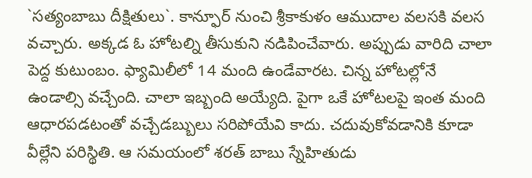`సత్యంబాబు దీక్షితులు`. కాన్ఫూర్ నుంచి శ్రీకాకుళం ఆముదాల వలసకి వలస వచ్చారు. అక్కడ ఓ హోటల్ని తీసుకుని నడిపించేవారు. అప్పుడు వారిది చాలా పెద్ద కుటుంబం. ఫ్యామిలీలో 14 మంది ఉండేవారట. చిన్న హోటల్లోనే ఉండాల్సి వచ్చేంది. చాలా ఇబ్బంది అయ్యేది. పైగా ఒకే హోటలపై ఇంత మంది ఆధారపడటంతో వచ్చేడబ్బులు సరిపోయేవి కాదు. చదువుకోవడానికి కూడా వీల్లేని పరిస్థితి. ఆ సమయంలో శరత్ బాబు స్నేహితుడు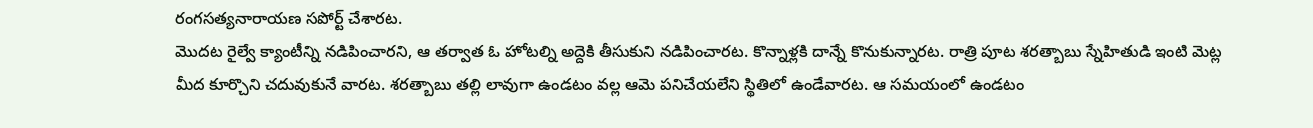రంగసత్యనారాయణ సపోర్ట్ చేశారట.
మొదట రైల్వే క్యాంటీన్ని నడిపించారని, ఆ తర్వాత ఓ హోటల్ని అద్దెకి తీసుకుని నడిపించారట. కొన్నాళ్లకి దాన్నే కొనుకున్నారట. రాత్రి పూట శరత్బాబు స్నేహితుడి ఇంటి మెట్ల మీద కూర్చొని చదువుకునే వారట. శరత్బాబు తల్లి లావుగా ఉండటం వల్ల ఆమె పనిచేయలేని స్థితిలో ఉండేవారట. ఆ సమయంలో ఉండటం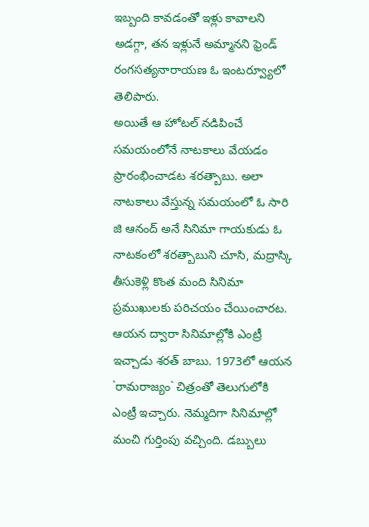ఇబ్బంది కావడంతో ఇళ్లు కావాలని అడగ్గా, తన ఇళ్లునే అమ్మానని ఫ్రెండ్ రంగసత్యనారాయణ ఓ ఇంటర్వ్యూలో తెలిపారు.
అయితే ఆ హోటల్ నడిపించే సమయంలోనే నాటకాలు వేయడం ప్రారంభించాడట శరత్బాబు. అలా నాటకాలు వేస్తున్న సమయంలో ఓ సారి జి ఆనంద్ అనే సినిమా గాయకుడు ఓ నాటకంలో శరత్బాబుని చూసి, మద్రాస్కి తీసుకెళ్లి కొంత మంది సినిమా ప్రముఖులకు పరిచయం చేయించారట. ఆయన ద్వారా సినిమాల్లోకి ఎంట్రీ ఇచ్చాడు శరత్ బాబు. 1973లో ఆయన `రామరాజ్యం` చిత్రంతో తెలుగులోకి ఎంట్రీ ఇచ్చారు. నెమ్మదిగా సినిమాల్లో మంచి గుర్తింపు వచ్చింది. డబ్బులు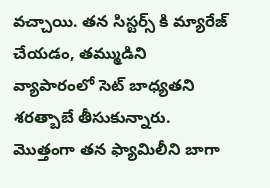వచ్చాయి. తన సిస్టర్స్ కి మ్యారేజ్ చేయడం, తమ్ముడిని వ్యాపారంలో సెట్ బాధ్యతని శరత్బాబే తీసుకున్నారు. మొత్తంగా తన ఫ్యామిలీని బాగా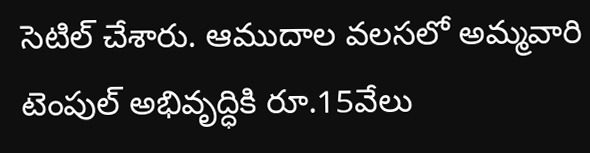సెటిల్ చేశారు. ఆముదాల వలసలో అమ్మవారి టెంపుల్ అభివృద్ధికి రూ.15వేలు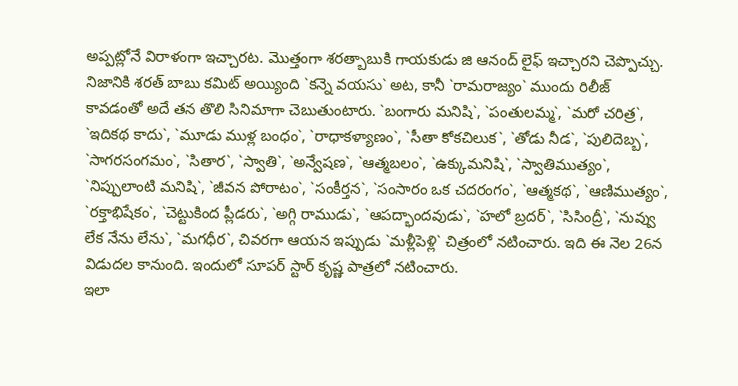అప్పట్లోనే విరాళంగా ఇచ్చారట. మొత్తంగా శరత్బాబుకి గాయకుడు జి ఆనంద్ లైఫ్ ఇచ్చారని చెప్పొచ్చు.
నిజానికి శరత్ బాబు కమిట్ అయ్యింది `కన్నె వయసు` అట, కానీ `రామరాజ్యం` ముందు రిలీజ్ కావడంతో అదే తన తొలి సినిమాగా చెబుతుంటారు. `బంగారు మనిషి`, `పంతులమ్మ`, `మరో చరిత్ర`, `ఇదికథ కాదు`, `మూడు ముళ్ల బంధం`, `రాధాకళ్యాణం`, `సీతా కోకచిలుక`, `తోడు నీడ`, `పులిదెబ్బ`, `సాగరసంగమం`, `సితార`, `స్వాతి`, `అన్వేషణ`, `ఆత్మబలం`, `ఉక్కుమనిషి`, `స్వాతిముత్యం`, `నిప్పులాంటి మనిషి`, `జీవన పోరాటం`, `సంకీర్తన`, `సంసారం ఒక చదరంగం`, `ఆత్మకథ`, `ఆణిముత్యం`, `రక్తాభిషేకం`, `చెట్టుకింద ప్లీడరు`, `అగ్గి రాముడు`, `ఆపద్భాందవుడు`, `హలో బ్రదర్`, `సిసింద్రీ`, `నువ్వు లేక నేను లేను`, `మగధీర`, చివరగా ఆయన ఇప్పుడు `మళ్లీపెళ్లి` చిత్రంలో నటించారు. ఇది ఈ నెల 26న విడుదల కానుంది. ఇందులో సూపర్ స్టార్ కృష్ణ పాత్రలో నటించారు.
ఇలా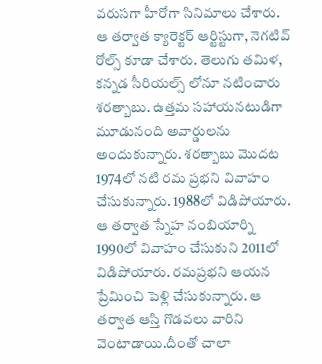వరుసగా హీరోగా సినిమాలు చేశారు. ఆ తర్వాత క్యారెక్టర్ ఆర్టిస్టుగా, నెగటివ్ రోల్స్ కూడా చేశారు. తెలుగు తమిళ, కన్నడ సీరియల్స్ లోనూ నటించారు శరత్బాబు. ఉత్తమ సహాయనటుడిగా మూడునంది అవార్డులను అందుకున్నారు. శరత్బాబు మొదట 1974లో నటి రమ ప్రభని వివాహం చేసుకున్నారు. 1988లో విడిపోయారు. ఆ తర్వాత స్నేహ నంబియార్ని 1990లో వివాహం చేసుకుని 2011లో విడిపోయారు. రమప్రభని ఆయన ప్రేమించి పెళ్లి చేసుకున్నారు. ఆ తర్వాత ఆస్తి గొడవలు వారిని వెంటాడాయి.దీంతో చాలా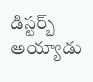డిస్టర్బ్ అయ్యాడు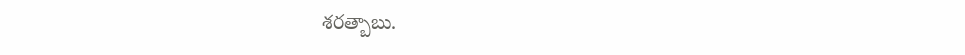శరత్బాబు.